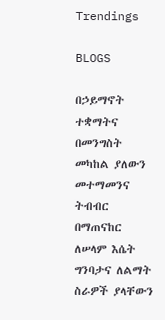Trendings

BLOGS

በኃይማኖት ተቋማትና በመንግስት መካከል ያለውን መተማመንና ትብብር በማጠናከር ለሠላም እሴት ግንባታና ለልማት ስራዎች ያላቸውን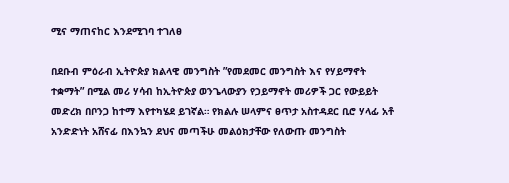ሚና ማጠናከር እንደሚገባ ተገለፀ

በደቡብ ምዕራብ ኢትዮጵያ ክልላዊ መንግስት ”የመደመር መንግስት እና የሃይማኖት ተቋማት” በሚል መሪ ሃሳብ ከኢትዮጵያ ወንጌላውያን የኃይማኖት መሪዎች ጋር የውይይት መድረክ በቦንጋ ከተማ እየተካሄደ ይገኛል። የክልሉ ሠላምና ፀጥታ አስተዳደር ቢሮ ሃላፊ አቶ አንድድነት አሸናፊ በእንኳን ደህና መጣችሁ መልዕክታቸው የለውጡ መንግስት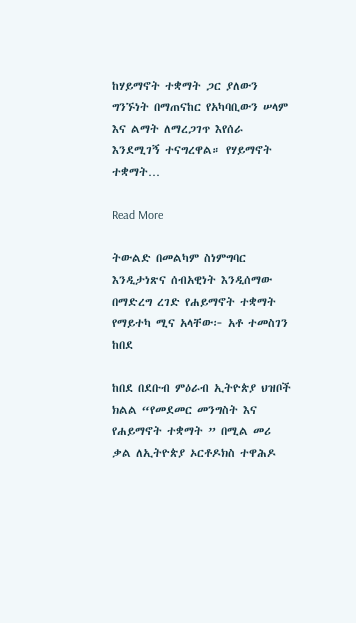ከሃይማኖት ተቋማት ጋር ያለውን ግንኙነት በማጠናከር የአካባቢውን ሠላም እና ልማት ለማረጋገጥ እየሰራ እንደሚገኝ ተናግረዋል። የሃይማኖት ተቋማት…

Read More

ትውልድ በመልካም ስነምግባር እንዲታነጽና ሰብአዊነት እንዲሰማው በማድረግ ረገድ የሐይማኖት ተቋማት የማይተካ ሚና አላቸው፦ አቶ ተመስገን ከበደ

ከበደ በደቡብ ምዕራብ ኢትዮጵያ ህዝቦች ክልል “የመደመር መንግስት እና የሐይማኖት ተቋማት ” በሚል መሪ ቃል ለኢትዮጵያ ኦርቶዶክስ ተዋሕዶ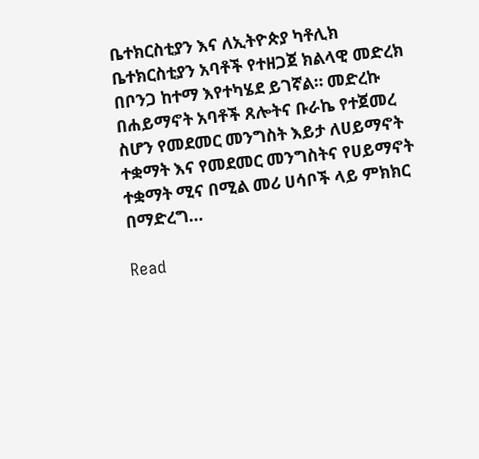ቤተክርስቲያን እና ለኢትዮጵያ ካቶሊክ ቤተክርስቲያን አባቶች የተዘጋጀ ክልላዊ መድረክ በቦንጋ ከተማ እየተካሄደ ይገኛል። መድረኩ በሐይማኖት አባቶች ጸሎትና ቡራኬ የተጀመረ ስሆን የመደመር መንግስት እይታ ለሀይማኖት ተቋማት እና የመደመር መንግስትና የሀይማኖት ተቋማት ሚና በሚል መሪ ሀሳቦች ላይ ምክክር በማድረግ…

Read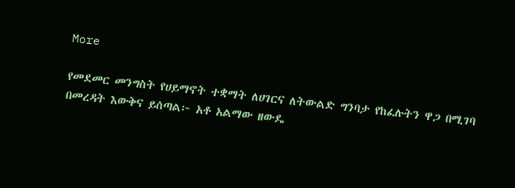More

የመደመር መንግስት የሀይማኖት ተቋማት ለሀገርና ለትውልድ ግንባታ የከፈሉትን ዋጋ በሚገባ በመረዳት እውቅና ይሰጣል፦ አቶ አልማው ዘውዴ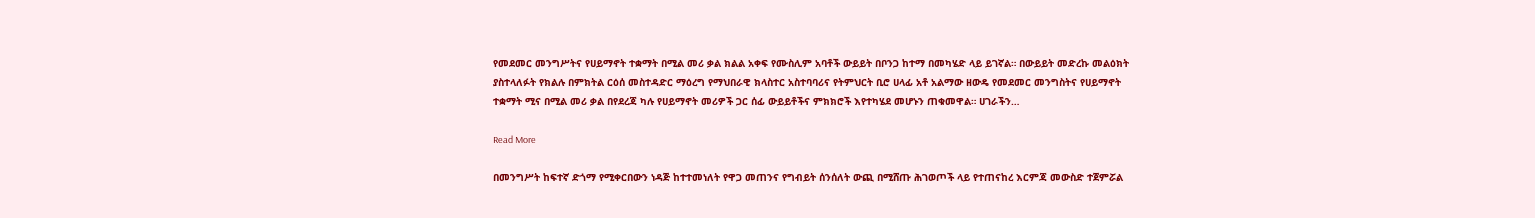የመደመር መንግሥትና የሀይማኖት ተቋማት በሚል መሪ ቃል ክልል አቀፍ የሙስሊም አባቶች ውይይት በቦንጋ ከተማ በመካሄድ ላይ ይገኛል። በውይይት መድረኩ መልዕክት ያስተላለፉት የክልሉ በምክትል ርዕሰ መስተዳድር ማዕረግ የማህበራዊ ክላስተር አስተባባሪና የትምህርት ቢሮ ሀላፊ አቶ አልማው ዘውዴ የመደመር መንግስትና የሀይማኖት ተቋማት ሚና በሚል መሪ ቃል በየደረጃ ካሉ የሀይማኖት መሪዎች ጋር ሰፊ ውይይቶችና ምክክሮች እየተካሄደ መሆኑን ጠቁመዋል። ሀገራችን…

Read More

በመንግሥት ከፍተኛ ድጎማ የሚቀርበውን ነዳጅ ከተተመነለት የዋጋ መጠንና የግብይት ሰንሰለት ውጪ በሚሸጡ ሕገወጦች ላይ የተጠናከረ እርምጃ መውስድ ተጀምሯል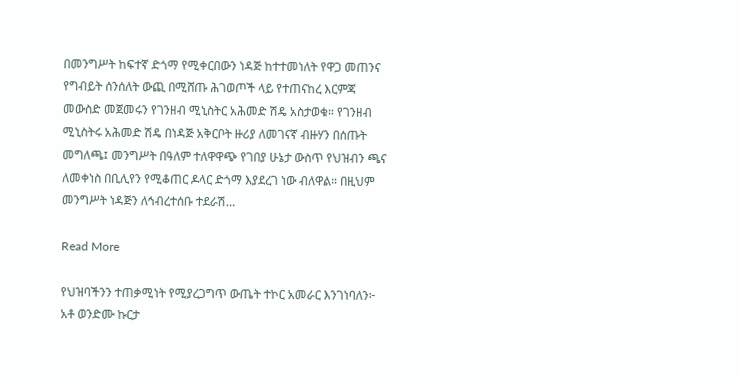በመንግሥት ከፍተኛ ድጎማ የሚቀርበውን ነዳጅ ከተተመነለት የዋጋ መጠንና የግብይት ሰንሰለት ውጪ በሚሸጡ ሕገወጦች ላይ የተጠናከረ እርምጃ መውስድ መጀመሩን የገንዘብ ሚኒስትር አሕመድ ሽዴ አስታወቁ። የገንዘብ ሚኒስትሩ አሕመድ ሽዴ በነዳጅ አቅርቦት ዙሪያ ለመገናኛ ብዙሃን በሰጡት መግለጫ፤ መንግሥት በዓለም ተለዋዋጭ የገበያ ሁኔታ ውስጥ የህዝብን ጫና ለመቀነስ በቢሊየን የሚቆጠር ዶላር ድጎማ እያደረገ ነው ብለዋል። በዚህም መንግሥት ነዳጅን ለኅብረተሰቡ ተደራሽ…

Read More

የህዝባችንን ተጠቃሚነት የሚያረጋግጥ ውጤት ተኮር አመራር እንገነባለን፦ አቶ ወንድሙ ኩርታ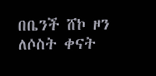በቤንች ሸኮ ዞን ለሶስት ቀናት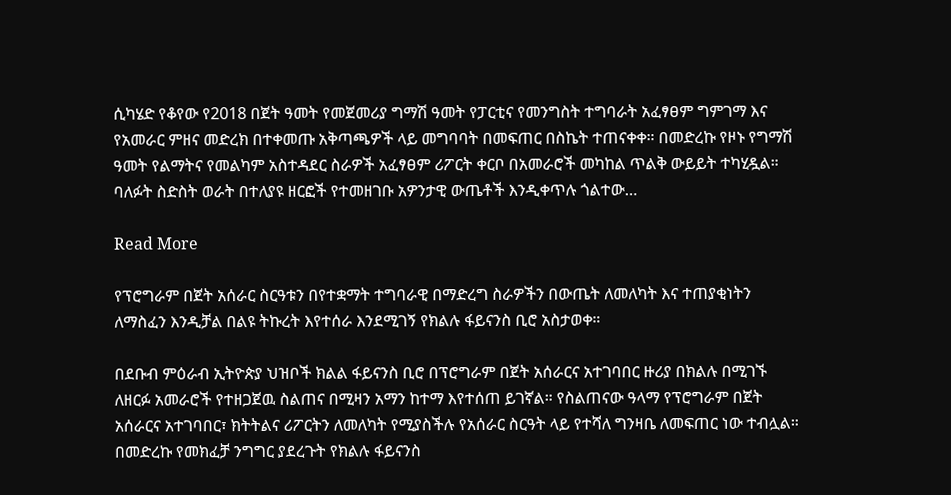ሲካሄድ የቆየው የ2018 በጀት ዓመት የመጀመሪያ ግማሽ ዓመት የፓርቲና የመንግስት ተግባራት አፈፃፀም ግምገማ እና የአመራር ምዘና መድረክ በተቀመጡ አቅጣጫዎች ላይ መግባባት በመፍጠር በስኬት ተጠናቀቀ። በመድረኩ የዞኑ የግማሽ ዓመት የልማትና የመልካም አስተዳደር ስራዎች አፈፃፀም ሪፖርት ቀርቦ በአመራሮች መካከል ጥልቅ ውይይት ተካሂዷል። ባለፉት ስድስት ወራት በተለያዩ ዘርፎች የተመዘገቡ አዎንታዊ ውጤቶች እንዲቀጥሉ ጎልተው…

Read More

የፕሮግራም በጀት አሰራር ስርዓቱን በየተቋማት ተግባራዊ በማድረግ ስራዎችን በውጤት ለመለካት እና ተጠያቂነትን ለማስፈን እንዲቻል በልዩ ትኩረት እየተሰራ እንደሚገኝ የክልሉ ፋይናንስ ቢሮ አስታወቀ።

በደቡብ ምዕራብ ኢትዮጵያ ህዝቦች ክልል ፋይናንስ ቢሮ በፕሮግራም በጀት አሰራርና አተገባበር ዙሪያ በክልሉ በሚገኙ ለዘርፉ አመራሮች የተዘጋጀዉ ስልጠና በሚዛን አማን ከተማ እየተሰጠ ይገኛል። የስልጠናው ዓላማ የፕሮግራም በጀት አሰራርና አተገባበር፣ ክትትልና ሪፖርትን ለመለካት የሚያስችሉ የአሰራር ስርዓት ላይ የተሻለ ግንዛቤ ለመፍጠር ነው ተብሏል። በመድረኩ የመክፈቻ ንግግር ያደረጉት የክልሉ ፋይናንስ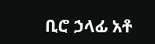ቢሮ ኃላፊ አቶ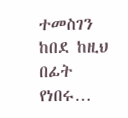ተመስገን ከበደ ከዚህ በፊት የነበሩ…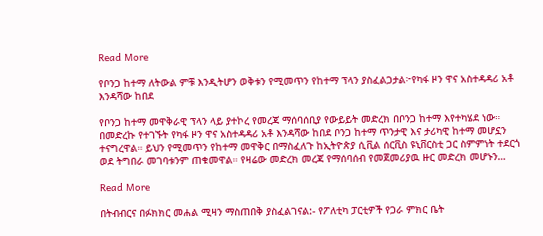Read More

የቦንጋ ከተማ ለትውል ምቹ እንዲትሆን ወቅቱን የሚመጥን የከተማ ፕላን ያስፈልጋታል፦የካፋ ዞን ዋና አስተዳዳሪ አቶ እንዳሻው ከበደ

የቦንጋ ከተማ መዋቅራዊ ፕላን ላይ ያተኮረ የመረጃ ማሰባሰቢያ የውይይት መድረክ በቦንጋ ከተማ እየተካሄደ ነው። በመድረኩ የተገኙት የካፋ ዞን ዋና አስተዳዳሪ አቶ እንዳሻው ከበደ ቦንጋ ከተማ ጥንታዊ እና ታሪካዊ ከተማ መሆኗን ተናግረዋል። ይህን የሚመጥን የከተማ መዋቅር በማስፈለጉ ከኢትዮጵያ ሲቪል ሰርቪስ ዩኒቨርስቲ ጋር ስምምነት ተደርጎ ወደ ትግበራ መገባቱንም ጠቁመዋል። የዛሬው መድረክ መረጃ የማሰባሰብ የመጀመሪያዉ ዙር መድረክ መሆኑን…

Read More

በትብብርና በፉክክር መሐል ሚዛን ማስጠበቅ ያስፈልገናል:- የፖለቲካ ፓርቲዎች የጋራ ምክር ቤት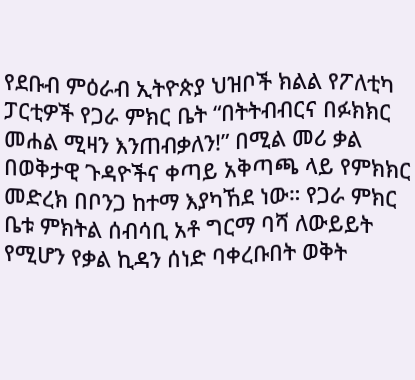የደቡብ ምዕራብ ኢትዮጵያ ህዝቦች ክልል የፖለቲካ ፓርቲዎች የጋራ ምክር ቤት “በትትብብርና በፉክክር መሐል ሚዛን እንጠብቃለን!” በሚል መሪ ቃል በወቅታዊ ጉዳዮችና ቀጣይ አቅጣጫ ላይ የምክክር መድረክ በቦንጋ ከተማ እያካኸደ ነው። የጋራ ምክር ቤቱ ምክትል ሰብሳቢ አቶ ግርማ ባሻ ለውይይት የሚሆን የቃል ኪዳን ሰነድ ባቀረቡበት ወቅት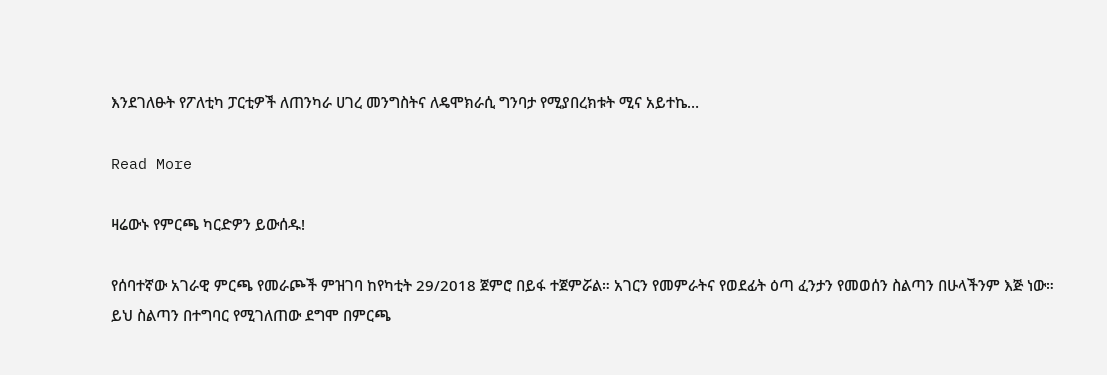እንደገለፁት የፖለቲካ ፓርቲዎች ለጠንካራ ሀገረ መንግስትና ለዴሞክራሲ ግንባታ የሚያበረክቱት ሚና አይተኬ…

Read More

ዛሬውኑ የምርጫ ካርድዎን ይውሰዱ!

የሰባተኛው አገራዊ ምርጫ የመራጮች ምዝገባ ከየካቲት 29/2018 ጀምሮ በይፋ ተጀምሯል። አገርን የመምራትና የወደፊት ዕጣ ፈንታን የመወሰን ስልጣን በሁላችንም እጅ ነው። ይህ ስልጣን በተግባር የሚገለጠው ደግሞ በምርጫ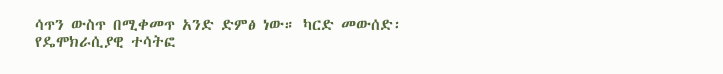ሳጥን ውስጥ በሚቀመጥ አንድ ድምፅ ነው። ካርድ መውሰድ፡ የዴሞክራሲያዊ ተሳትፎ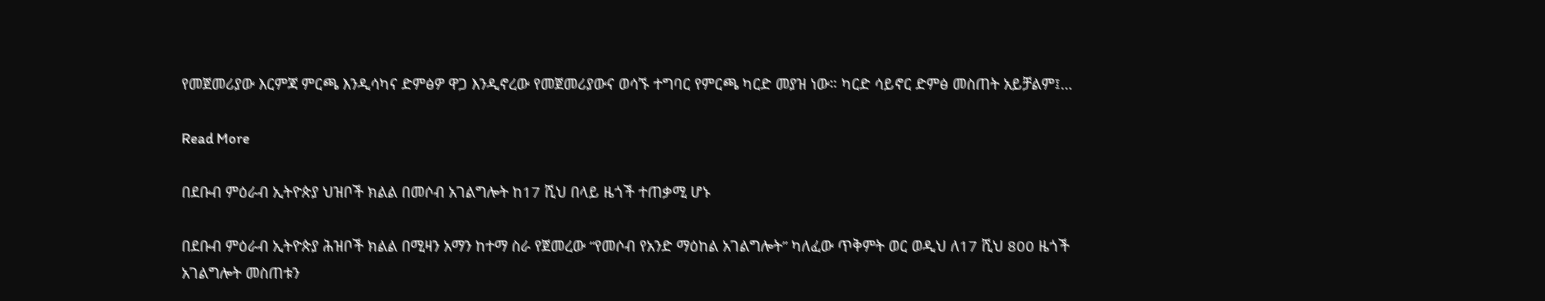የመጀመሪያው እርምጃ ምርጫ እንዲሳካና ድምፅዎ ዋጋ እንዲኖረው የመጀመሪያውና ወሳኙ ተግባር የምርጫ ካርድ መያዝ ነው። ካርድ ሳይኖር ድምፅ መስጠት አይቻልም፤…

Read More

በደቡብ ምዕራብ ኢትዮጵያ ህዝቦች ክልል በመሶብ አገልግሎት ከ17 ሺህ በላይ ዜጎች ተጠቃሚ ሆኑ

በደቡብ ምዕራብ ኢትዮጵያ ሕዝቦች ክልል በሚዛን አማን ከተማ ስራ የጀመረው “የመሶብ የአንድ ማዕከል አገልግሎት” ካለፈው ጥቅምት ወር ወዲህ ለ17 ሺህ 800 ዜጎች አገልግሎት መስጠቱን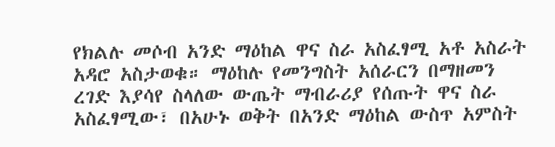የክልሉ መሶብ አንድ ማዕከል ዋና ስራ አስፈፃሚ አቶ አስራት አዳሮ አስታወቁ። ማዕከሉ የመንግስት አሰራርን በማዘመን ረገድ እያሳየ ስላለው ውጤት ማብራሪያ የሰጡት ዋና ስራ አስፈፃሚው፣ በአሁኑ ወቅት በአንድ ማዕከል ውስጥ አምስት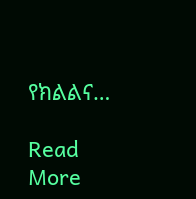የክልልና…

Read More